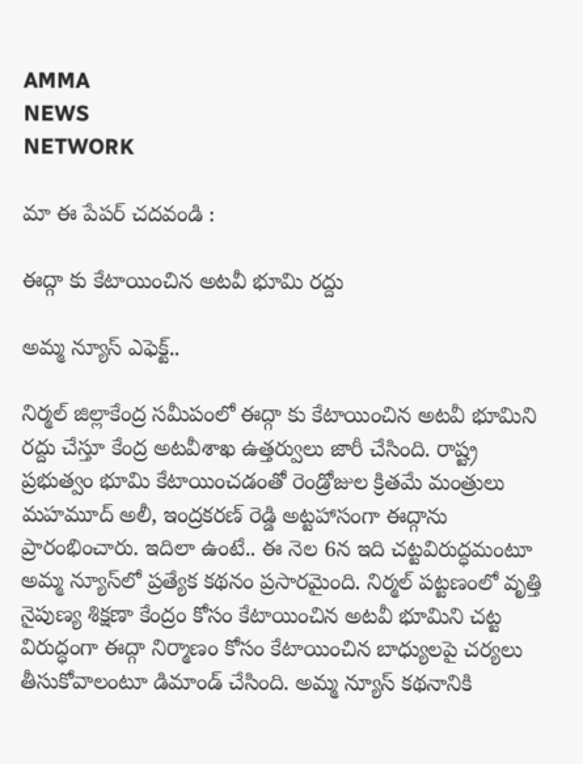AMMA
NEWS
NETWORK

మా ఈ పేపర్ చదవండి :

ఈద్గా కు కేటాయించిన అటవీ భూమి రద్దు

అమ్మ న్యూస్‌ ఎఫెక్ట్‌..

నిర్మల్‌ జిల్లాకేంద్ర సమీపంలో ఈద్గా కు కేటాయించిన అటవీ భూమిని రద్దు చేస్తూ కేంద్ర అటవీశాఖ ఉత్తర్వులు జారీ చేసింది. రాష్ట్ర ప్రభుత్వం భూమి కేటాయించడంతో రెండ్రోజుల క్రితమే మంత్రులు మహమూద్‌ అలీ, ఇంద్రకరణ్‌ రెడ్డి అట్టహాసంగా ఈద్గాను ప్రారంభించారు. ఇదిలా ఉంటే.. ఈ నెల 6న ఇది చట్టవిరుద్ధమంటూ అమ్మ న్యూస్‌లో ప్రత్యేక కథనం ప్రసారమైంది. నిర్మల్‌ పట్టణంలో వృత్తి నైపుణ్య శిక్షణా కేంద్రం కోసం కేటాయించిన అటవీ భూమిని చట్ట విరుద్ధంగా ఈద్గా నిర్మాణం కోసం కేటాయించిన బాధ్యులపై చర్యలు తీసుకోవాలంటూ డిమాండ్‌ చేసింది. అమ్మ న్యూస్‌ కథనానికి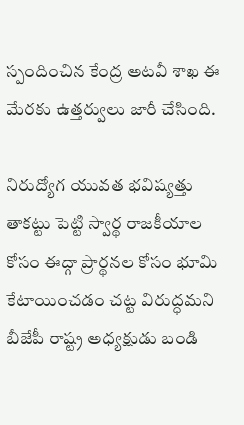స్పందించిన కేంద్ర అటవీ శాఖ ఈ మేరకు ఉత్తర్వులు జారీ చేసింది.

నిరుద్యోగ యువత భవిష్యత్తు తాకట్టు పెట్టి స్వార్థ రాజకీయాల కోసం ఈద్గా ప్రార్థనల కోసం భూమి కేటాయించడం చట్ట విరుద్ధమని బీజేపీ రాష్ట్ర అధ్యక్షుడు బండి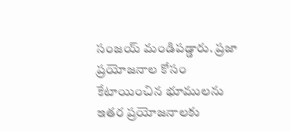సంజయ్‌ మండిపడ్డారు. ప్రజా ప్రయోజనాల కోసం కేటాయించిన భూములను ఇతర ప్రయోజనాలకు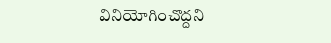వినియోగించొద్దని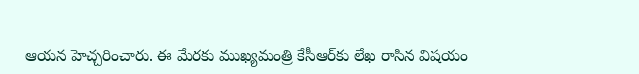ఆయన హెచ్చరించారు. ఈ మేరకు ముఖ్యమంత్రి కేసీఆర్‌కు లేఖ రాసిన విషయం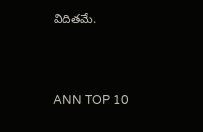విదితమే.



ANN TOP 10